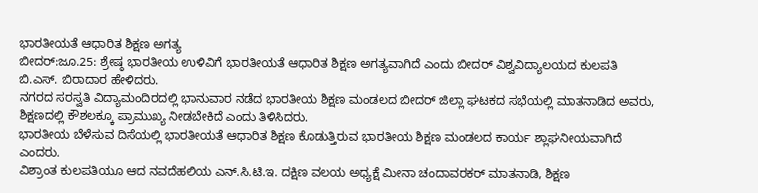ಭಾರತೀಯತೆ ಆಧಾರಿತ ಶಿಕ್ಷಣ ಅಗತ್ಯ
ಬೀದರ್:ಜೂ.25: ಶ್ರೇಷ್ಠ ಭಾರತೀಯ ಉಳಿವಿಗೆ ಭಾರತೀಯತೆ ಆಧಾರಿತ ಶಿಕ್ಷಣ ಅಗತ್ಯವಾಗಿದೆ ಎಂದು ಬೀದರ್ ವಿಶ್ವವಿದ್ಯಾಲಯದ ಕುಲಪತಿ ಬಿ.ಎಸ್. ಬಿರಾದಾರ ಹೇಳಿದರು.
ನಗರದ ಸರಸ್ವತಿ ವಿದ್ಯಾಮಂದಿರದಲ್ಲಿ ಭಾನುವಾರ ನಡೆದ ಭಾರತೀಯ ಶಿಕ್ಷಣ ಮಂಡಲದ ಬೀದರ್ ಜಿಲ್ಲಾ ಘಟಕದ ಸಭೆಯಲ್ಲಿ ಮಾತನಾಡಿದ ಅವರು, ಶಿಕ್ಷಣದಲ್ಲಿ ಕೌಶಲಕ್ಕೂ ಪ್ರಾಮುಖ್ಯ ನೀಡಬೇಕಿದೆ ಎಂದು ತಿಳಿಸಿದರು.
ಭಾರತೀಯ ಬೆಳೆಸುವ ದಿಸೆಯಲ್ಲಿ ಭಾರತೀಯತೆ ಆಧಾರಿತ ಶಿಕ್ಷಣ ಕೊಡುತ್ತಿರುವ ಭಾರತೀಯ ಶಿಕ್ಷಣ ಮಂಡಲದ ಕಾರ್ಯ ಶ್ಲಾಘನೀಯವಾಗಿದೆ ಎಂದರು.
ವಿಶ್ರಾಂತ ಕುಲಪತಿಯೂ ಆದ ನವದೆಹಲಿಯ ಎನ್.ಸಿ.ಟಿ.ಇ. ದಕ್ಷಿಣ ವಲಯ ಅಧ್ಯಕ್ಷೆ ಮೀನಾ ಚಂದಾವರಕರ್ ಮಾತನಾಡಿ, ಶಿಕ್ಷಣ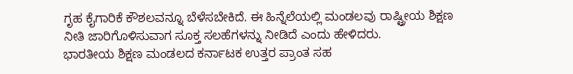ಗೃಹ ಕೈಗಾರಿಕೆ ಕೌಶಲವನ್ನೂ ಬೆಳೆಸಬೇಕಿದೆ. ಈ ಹಿನ್ನೆಲೆಯಲ್ಲಿ ಮಂಡಲವು ರಾಷ್ಟ್ರೀಯ ಶಿಕ್ಷಣ ನೀತಿ ಜಾರಿಗೊಳಿಸುವಾಗ ಸೂಕ್ತ ಸಲಹೆಗಳನ್ನು ನೀಡಿದೆ ಎಂದು ಹೇಳಿದರು.
ಭಾರತೀಯ ಶಿಕ್ಷಣ ಮಂಡಲದ ಕರ್ನಾಟಕ ಉತ್ತರ ಪ್ರಾಂತ ಸಹ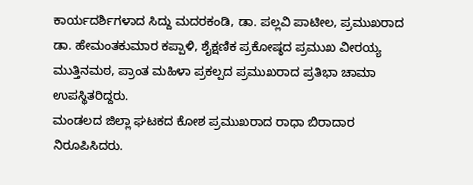ಕಾರ್ಯದರ್ಶಿಗಳಾದ ಸಿದ್ದು ಮದರಕಂಡಿ, ಡಾ. ಪಲ್ಲವಿ ಪಾಟೀಲ, ಪ್ರಮುಖರಾದ ಡಾ. ಹೇಮಂತಕುಮಾರ ಕಪ್ಪಾಳಿ, ಶೈಕ್ಷಣಿಕ ಪ್ರಕೋಷ್ಠದ ಪ್ರಮುಖ ವೀರಯ್ಯ ಮುತ್ತಿನಮಠ, ಪ್ರಾಂತ ಮಹಿಳಾ ಪ್ರಕಲ್ಪದ ಪ್ರಮುಖರಾದ ಪ್ರತಿಭಾ ಚಾಮಾ ಉಪಸ್ಥಿತರಿದ್ದರು.
ಮಂಡಲದ ಜಿಲ್ಲಾ ಘಟಕದ ಕೋಶ ಪ್ರಮುಖರಾದ ರಾಧಾ ಬಿರಾದಾರ ನಿರೂಪಿಸಿದರು.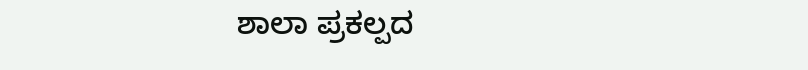ಶಾಲಾ ಪ್ರಕಲ್ಪದ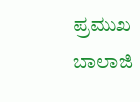ಪ್ರಮುಖ ಬಾಲಾಜಿ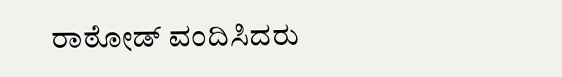ರಾಠೋಡ್ ವಂದಿಸಿದರು